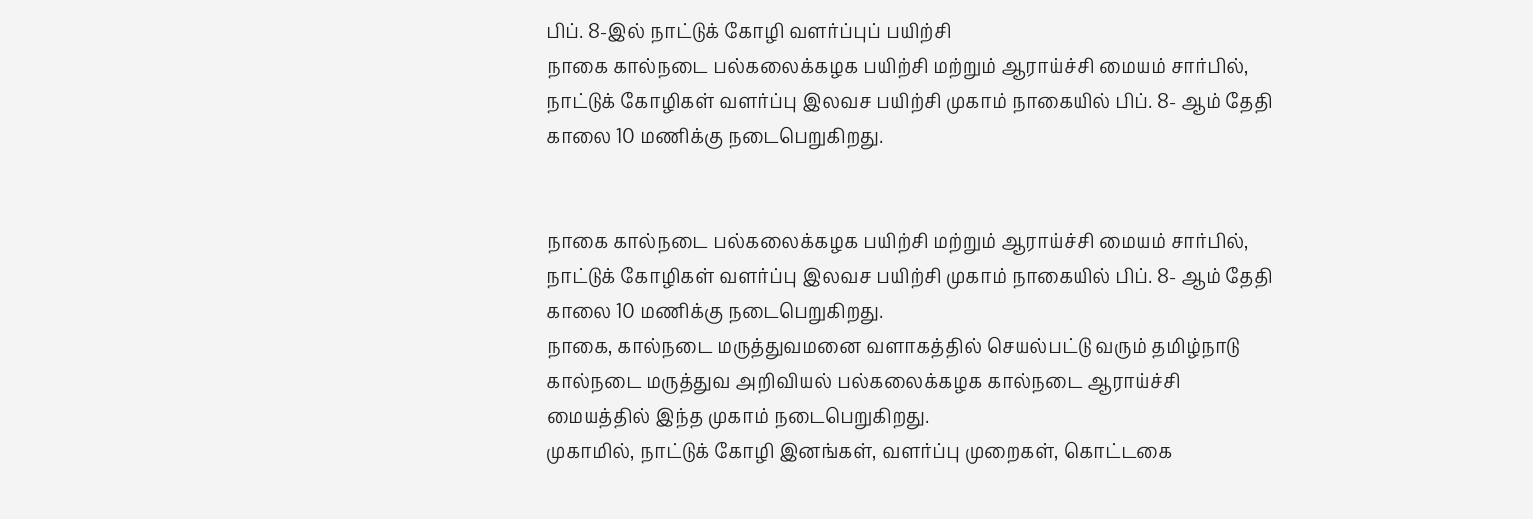பிப். 8-இல் நாட்டுக் கோழி வளர்ப்புப் பயிற்சி
நாகை கால்நடை பல்கலைக்கழக பயிற்சி மற்றும் ஆராய்ச்சி மையம் சார்பில், நாட்டுக் கோழிகள் வளர்ப்பு இலவச பயிற்சி முகாம் நாகையில் பிப். 8- ஆம் தேதி காலை 10 மணிக்கு நடைபெறுகிறது.


நாகை கால்நடை பல்கலைக்கழக பயிற்சி மற்றும் ஆராய்ச்சி மையம் சார்பில், நாட்டுக் கோழிகள் வளர்ப்பு இலவச பயிற்சி முகாம் நாகையில் பிப். 8- ஆம் தேதி காலை 10 மணிக்கு நடைபெறுகிறது.
நாகை, கால்நடை மருத்துவமனை வளாகத்தில் செயல்பட்டு வரும் தமிழ்நாடு கால்நடை மருத்துவ அறிவியல் பல்கலைக்கழக கால்நடை ஆராய்ச்சி மையத்தில் இந்த முகாம் நடைபெறுகிறது.
முகாமில், நாட்டுக் கோழி இனங்கள், வளர்ப்பு முறைகள், கொட்டகை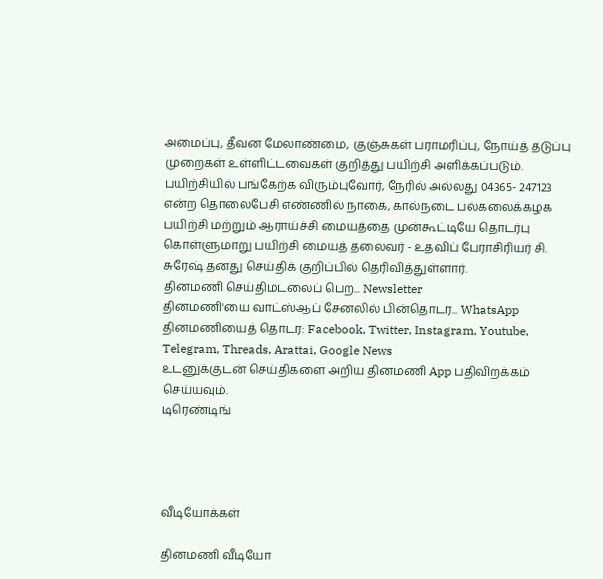அமைப்பு, தீவன மேலாண்மை, குஞ்சுகள் பராமரிப்பு, நோய்த் தடுப்பு முறைகள் உள்ளிட்டவைகள் குறித்து பயிற்சி அளிக்கப்படும்.
பயிற்சியில் பங்கேற்க விரும்புவோர், நேரில் அல்லது 04365- 247123 என்ற தொலைபேசி எண்ணில் நாகை, கால்நடை பல்கலைக்கழக பயிற்சி மற்றும் ஆராய்ச்சி மையத்தை முன்கூட்டியே தொடர்பு கொள்ளுமாறு பயிற்சி மையத் தலைவர் - உதவிப் பேராசிரியர் சி. சுரேஷ் தனது செய்திக் குறிப்பில் தெரிவித்துள்ளார்.
தினமணி செய்திமடலைப் பெற... Newsletter
தினமணி'யை வாட்ஸ்ஆப் சேனலில் பின்தொடர... WhatsApp
தினமணியைத் தொடர: Facebook, Twitter, Instagram, Youtube, Telegram, Threads, Arattai, Google News
உடனுக்குடன் செய்திகளை அறிய தினமணி App பதிவிறக்கம் செய்யவும்.
டிரெண்டிங்




வீடியோக்கள்

தினமணி வீடியோ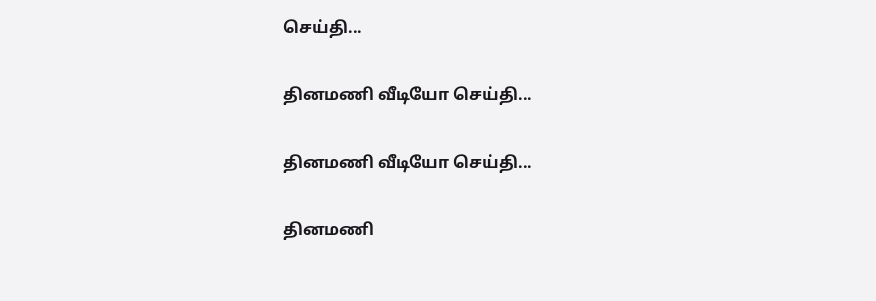செய்தி...

தினமணி வீடியோ செய்தி...

தினமணி வீடியோ செய்தி...

தினமணி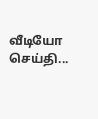வீடியோ செய்தி...